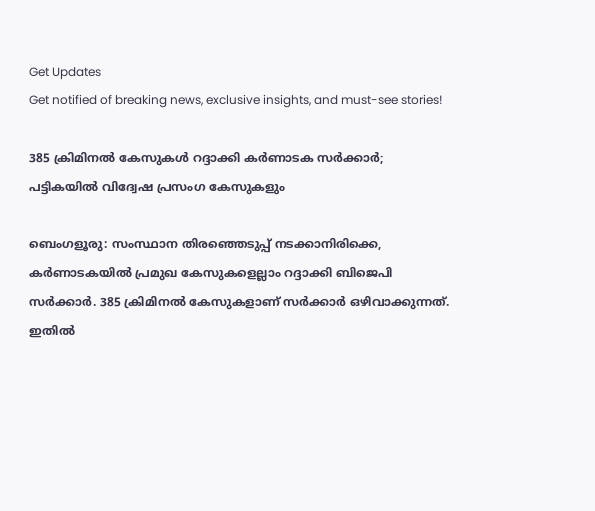Get Updates
Get notified of breaking news, exclusive insights, and must-see stories!

385 ക്രിമിനല്‍ കേസുകള്‍ റദ്ദാക്കി കര്‍ണാടക സര്‍ക്കാര്‍; പട്ടികയില്‍ വിദ്വേഷ പ്രസംഗ കേസുകളും

ബെംഗളൂരു: സംസ്ഥാന തിരഞ്ഞെടുപ്പ് നടക്കാനിരിക്കെ, കര്‍ണാടകയില്‍ പ്രമുഖ കേസുകളെല്ലാം റദ്ദാക്കി ബിജെപി സര്‍ക്കാര്‍. 385 ക്രിമിനല്‍ കേസുകളാണ് സര്‍ക്കാര്‍ ഒഴിവാക്കുന്നത്. ഇതില്‍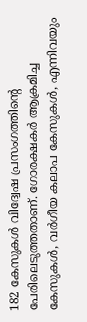182 കേസുകള്‍ വിദ്വേഷ പ്രസംഗത്തിന്റെ പേരിലെടുത്തതാണ്. ഗോരക്ഷകര്‍ ആക്രമിച്ച കേസുകള്‍, വര്‍ഗീയ കലാപ കേസുകള്‍, എന്നിവയും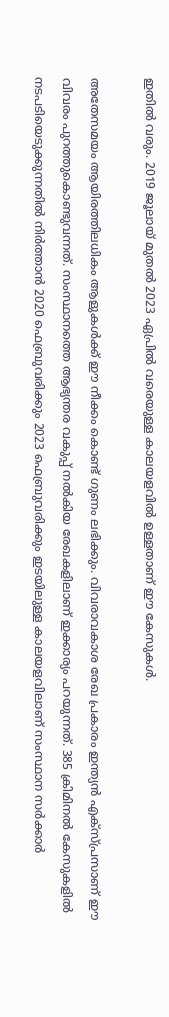ഇതില്‍ വരും. 2019 ജൂലായ് മുതല്‍ 2023 ഏപ്രില്‍ വരെയുള്ള കാലയളവില്‍ ഉള്ളതാണ് ഈ കേസുകള്‍.

അതേസമയം ആയിരത്തിലധികം ആളുകള്‍ക്ക് ഈ നീക്കം കൊണ്ട് ഗുണം ലഭിക്കും. വിവരാവകാശ രേഖ പ്രകാരം ഇന്ത്യന്‍ എക്‌സ്പ്രസാണ് ഈ വിവരം പുറത്തുകൊണ്ടുവന്നത്. സംസ്ഥാനത്തെ ആഭ്യന്തര വകുപ്പ് നല്‍കിയ രേഖകളിലാണ് ഇക്കാര്യം പറയുന്നത്. 385 ക്രിമിനല്‍ കേസുകളില്‍ നടപടിയെടുക്കുന്നതില്‍ നിര്‍ത്താന്‍ 2020 ഫെബ്രുവരിക്കും 2023 ഫെബ്രുവരിക്കും ഇടയിലുള്ള കാലയളവിലാണ് സംസ്ഥാന സര്‍ക്കാര്‍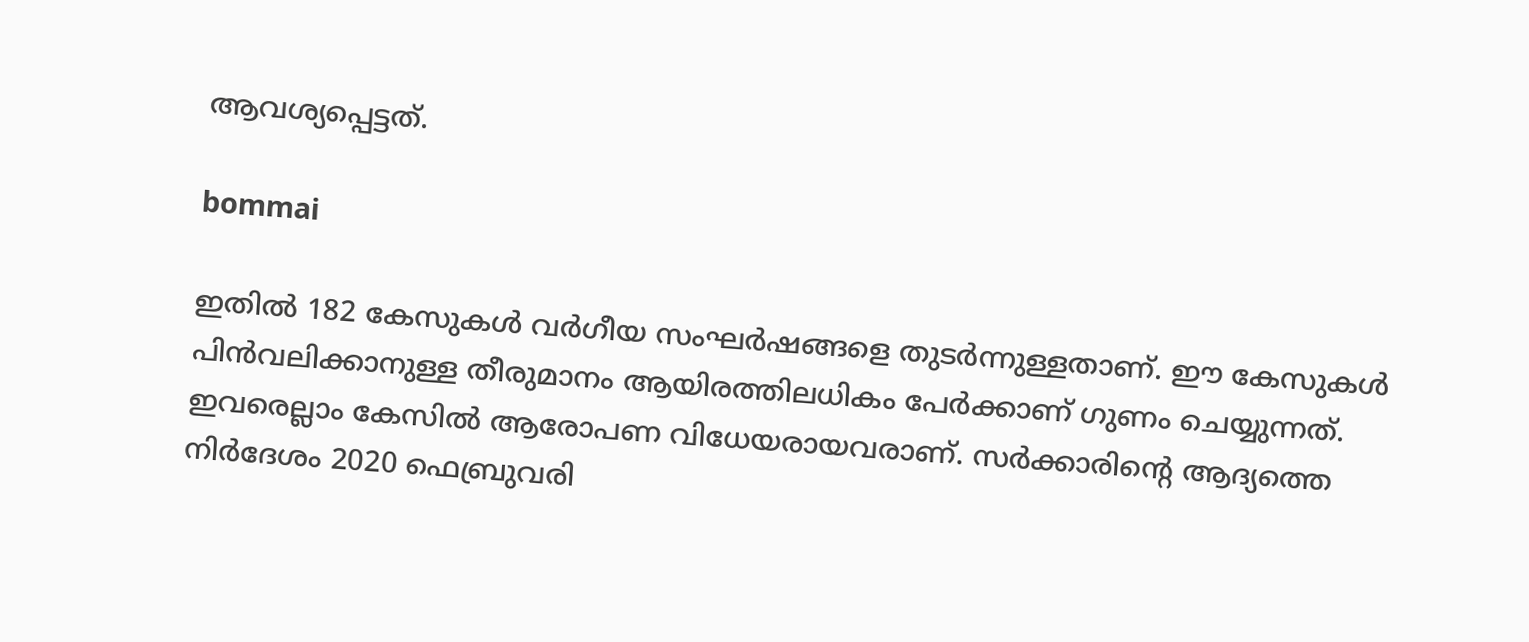ആവശ്യപ്പെട്ടത്.

bommai

ഇതില്‍ 182 കേസുകള്‍ വര്‍ഗീയ സംഘര്‍ഷങ്ങളെ തുടര്‍ന്നുള്ളതാണ്. ഈ കേസുകള്‍ പിന്‍വലിക്കാനുള്ള തീരുമാനം ആയിരത്തിലധികം പേര്‍ക്കാണ് ഗുണം ചെയ്യുന്നത്. ഇവരെല്ലാം കേസില്‍ ആരോപണ വിധേയരായവരാണ്. സര്‍ക്കാരിന്റെ ആദ്യത്തെ നിര്‍ദേശം 2020 ഫെബ്രുവരി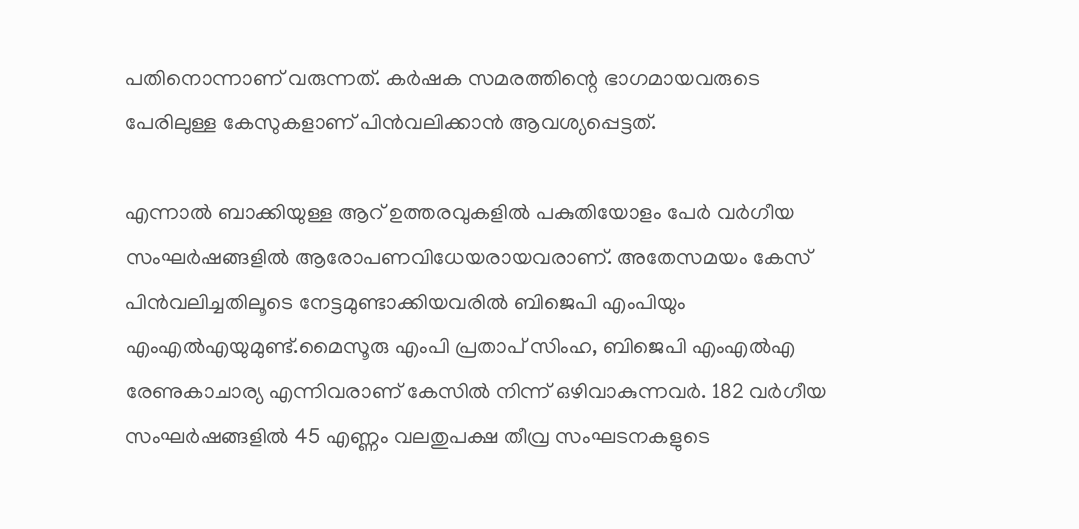പതിനൊന്നാണ് വരുന്നത്. കര്‍ഷക സമരത്തിന്റെ ഭാഗമായവരുടെ പേരിലുള്ള കേസുകളാണ് പിന്‍വലിക്കാന്‍ ആവശ്യപ്പെട്ടത്.

എന്നാല്‍ ബാക്കിയുള്ള ആറ് ഉത്തരവുകളില്‍ പകുതിയോളം പേര്‍ വര്‍ഗീയ സംഘര്‍ഷങ്ങളില്‍ ആരോപണവിധേയരായവരാണ്. അതേസമയം കേസ് പിന്‍വലിച്ചതിലൂടെ നേട്ടമുണ്ടാക്കിയവരില്‍ ബിജെപി എംപിയും എംഎല്‍എയുമുണ്ട്.മൈസൂരു എംപി പ്രതാപ് സിംഹ, ബിജെപി എംഎല്‍എ രേണുകാചാര്യ എന്നിവരാണ് കേസില്‍ നിന്ന് ഒഴിവാകുന്നവര്‍. 182 വര്‍ഗീയ സംഘര്‍ഷങ്ങളില്‍ 45 എണ്ണം വലതുപക്ഷ തീവ്ര സംഘടനകളുടെ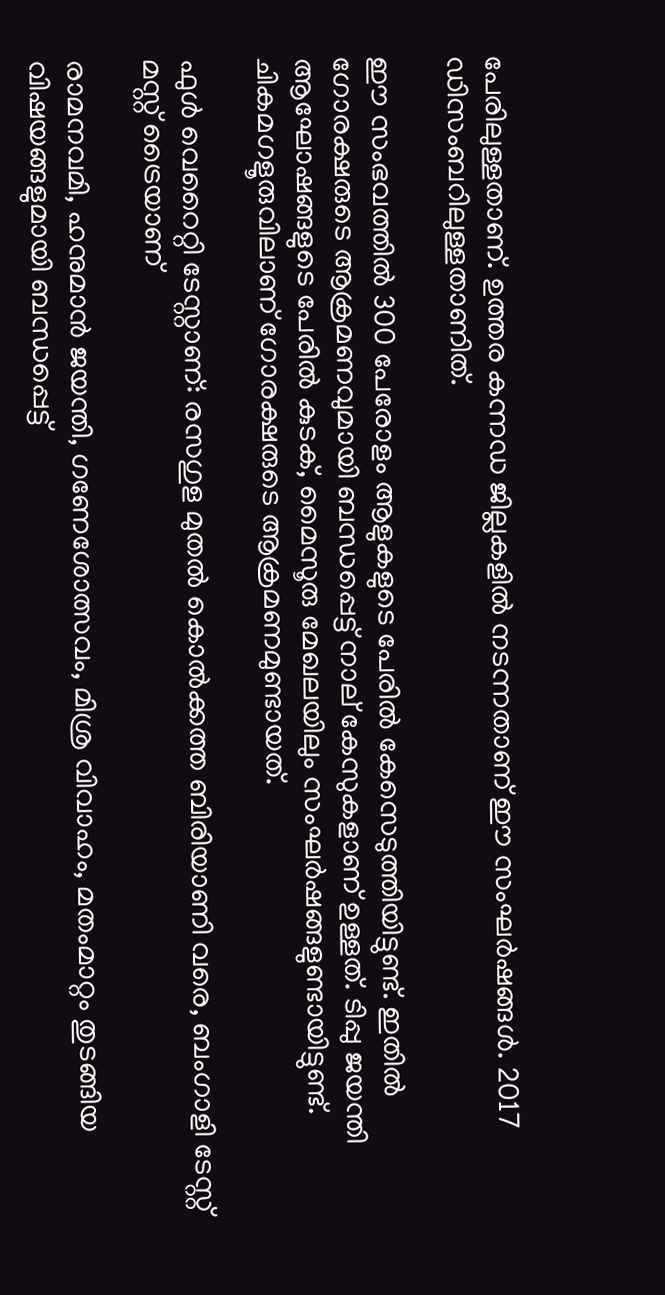പേരിലുള്ളതാണ്. ഉത്തര കന്നഡ ജില്ലകളില്‍ നടന്നതാണ് ഈ സംഘര്‍ഷങ്ങള്‍. 2017 ഡിസംബറിലുള്ളതാണിത്.

ഈ സംഭവത്തില്‍ 300 പേരോളം ആളുകളുടെ പേരില്‍ കേസെടുത്തിയിട്ടുണ്ട്. ഇതില്‍ ഗോരക്ഷരുടെ ആക്രമണവുമായി ബന്ധപ്പെട്ട് നാല് കേസുകളാണ് ഉള്ളത്. ടിപ്പു ജയന്തി ആഘോഷങ്ങളുടെ പേരില്‍ കുടക്, മൈസൂരു മേഖലയിലും സംഘര്‍ഷങ്ങളുണ്ടായിട്ടുണ്ട്. ചികമഗളൂരുവിലാണ് ഗോരക്ഷരുടെ ആക്രമണമുണ്ടായത്.

ഫുള്‍ വെറൈറ്റി ടേസ്റ്റാണ്: രസഗുള മുതല്‍ കൊല്‍ക്കത്ത ബിരിയാണി വരെ, ബംഗാളി ടേസ്റ്റ് മസ്റ്റ് ട്രൈയാണ്

രാമനവമി, ഹനുമാന്‍ ജയന്തി, ഗണേശോത്സവം, മിശ്ര വിവാഹം, മതംമാറ്റം തുടങ്ങിയ വിഷയങ്ങളുമായി ബന്ധപ്പെട്ട്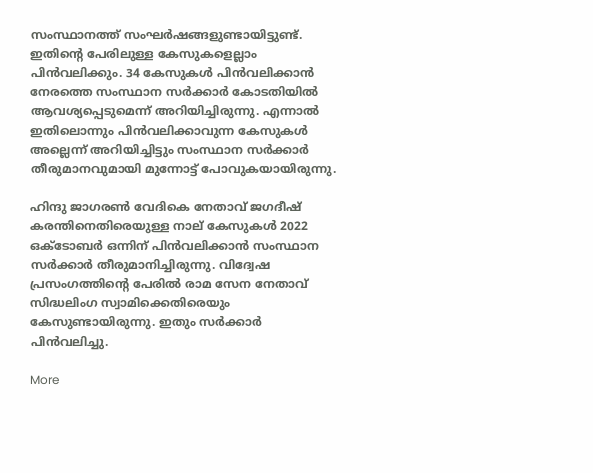സംസ്ഥാനത്ത് സംഘര്‍ഷങ്ങളുണ്ടായിട്ടുണ്ട്. ഇതിന്റെ പേരിലുള്ള കേസുകളെല്ലാം പിന്‍വലിക്കും. 34 കേസുകള്‍ പിന്‍വലിക്കാന്‍ നേരത്തെ സംസ്ഥാന സര്‍ക്കാര്‍ കോടതിയില്‍ ആവശ്യപ്പെടുമെന്ന് അറിയിച്ചിരുന്നു. എന്നാല്‍ ഇതിലൊന്നും പിന്‍വലിക്കാവുന്ന കേസുകള്‍ അല്ലെന്ന് അറിയിച്ചിട്ടും സംസ്ഥാന സര്‍ക്കാര്‍ തീരുമാനവുമായി മുന്നോട്ട് പോവുകയായിരുന്നു.

ഹിന്ദു ജാഗരണ്‍ വേദികെ നേതാവ് ജഗദീഷ് കരന്തിനെതിരെയുള്ള നാല് കേസുകള്‍ 2022 ഒക്ടോബര്‍ ഒന്നിന് പിന്‍വലിക്കാന്‍ സംസ്ഥാന സര്‍ക്കാര്‍ തീരുമാനിച്ചിരുന്നു. വിദ്വേഷ പ്രസംഗത്തിന്റെ പേരില്‍ രാമ സേന നേതാവ് സിദ്ധലിംഗ സ്വാമിക്കെതിരെയും കേസുണ്ടായിരുന്നു. ഇതും സര്‍ക്കാര്‍ പിന്‍വലിച്ചു.

More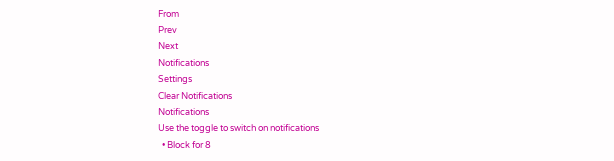From
Prev
Next
Notifications
Settings
Clear Notifications
Notifications
Use the toggle to switch on notifications
  • Block for 8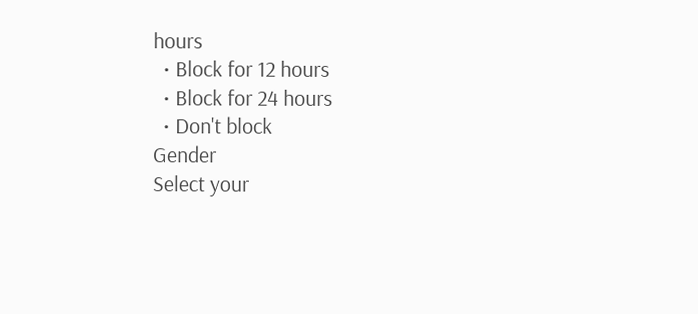hours
  • Block for 12 hours
  • Block for 24 hours
  • Don't block
Gender
Select your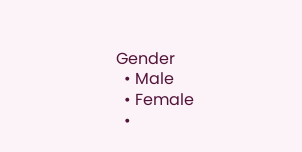Gender
  • Male
  • Female
  •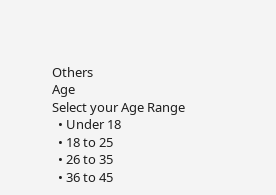Others
Age
Select your Age Range
  • Under 18
  • 18 to 25
  • 26 to 35
  • 36 to 45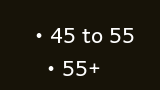• 45 to 55
  • 55+